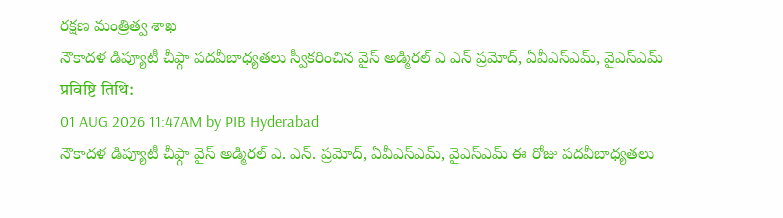రక్షణ మంత్రిత్వ శాఖ
నౌకాదళ డిప్యూటీ చీఫ్గా పదవీబాధ్యతలు స్వీకరించిన వైస్ అడ్మిరల్ ఎ ఎన్ ప్రమోద్, ఏవీఎస్ఎమ్, వైఎస్ఎమ్
प्रविष्टि तिथि:
01 AUG 2026 11:47AM by PIB Hyderabad
నౌకాదళ డిప్యూటీ చీఫ్గా వైస్ అడ్మిరల్ ఎ. ఎన్. ప్రమోద్, ఏవీఎస్ఎమ్, వైఎస్ఎమ్ ఈ రోజు పదవీబాధ్యతలు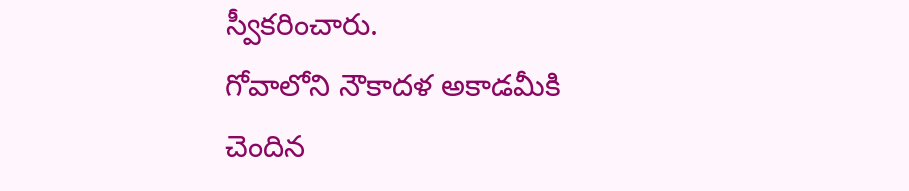స్వీకరించారు.
గోవాలోని నౌకాదళ అకాడమీకి చెందిన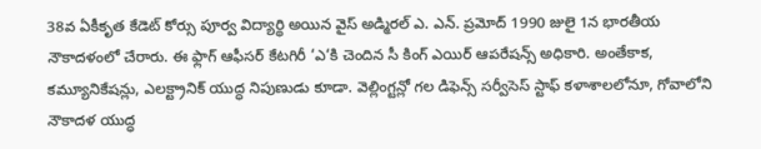38వ ఏకీకృత కేడెట్ కోర్సు పూర్వ విద్యార్థి అయిన వైస్ అడ్మిరల్ ఎ. ఎన్. ప్రమోద్ 1990 జులై 1న భారతీయ నౌకాదళంలో చేరారు. ఈ ఫ్లాగ్ ఆఫీసర్ కేటగిరీ ‘ఎ‘కి చెందిన సీ కింగ్ ఎయిర్ ఆపరేషన్స్ అధికారి. అంతేకాక, కమ్యూనికేషన్లు, ఎలక్ట్రానిక్ యుద్ధ నిపుణుడు కూడా. వెల్లింగ్టన్లో గల డిఫెన్స్ సర్వీసెస్ స్టాఫ్ కళాశాలలోనూ, గోవాలోని నౌకాదళ యుద్ధ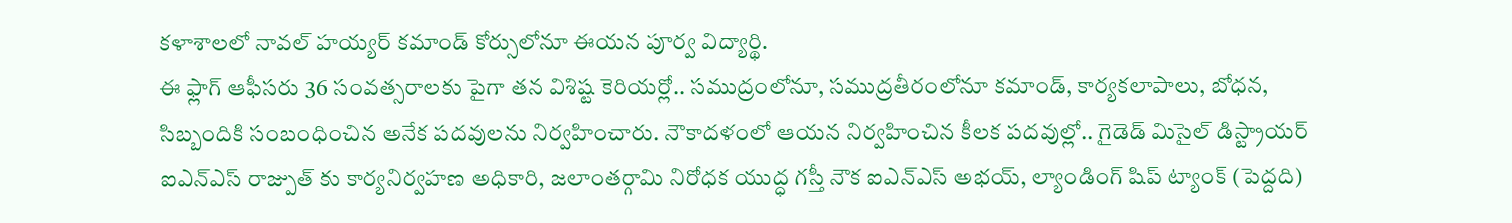కళాశాలలో నావల్ హయ్యర్ కమాండ్ కోర్సులోనూ ఈయన పూర్వ విద్యార్థి.
ఈ ఫ్లాగ్ ఆఫీసరు 36 సంవత్సరాలకు పైగా తన విశిష్ట కెరియర్లో.. సముద్రంలోనూ, సముద్రతీరంలోనూ కమాండ్, కార్యకలాపాలు, బోధన, సిబ్బందికి సంబంధించిన అనేక పదవులను నిర్వహించారు. నౌకాదళంలో ఆయన నిర్వహించిన కీలక పదవుల్లో.. గైడెడ్ మిసైల్ డిస్ట్రాయర్ ఐఎన్ఎస్ రాజ్పుత్ కు కార్యనిర్వహణ అధికారి, జలాంతర్గామి నిరోధక యుద్ధ గస్తీ నౌక ఐఎన్ఎస్ అభయ్, ల్యాండింగ్ షిప్ ట్యాంక్ (పెద్దది)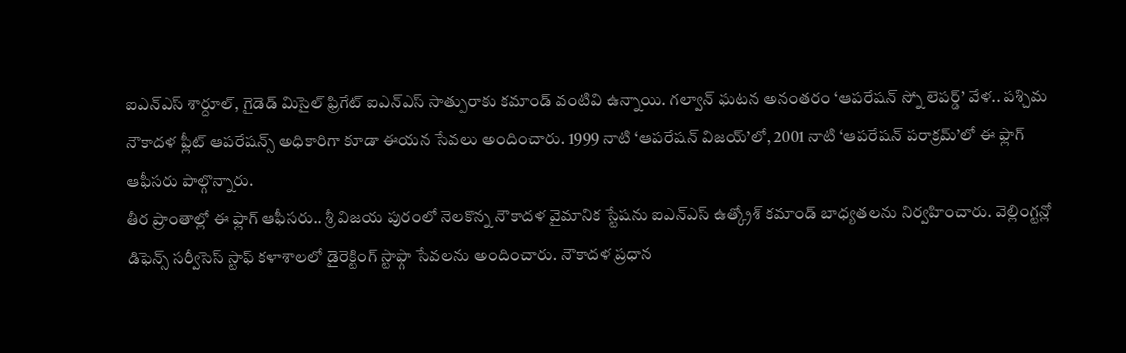ఐఎన్ఎస్ శార్దూల్, గైడెడ్ మిసైల్ ఫ్రిగేట్ ఐఎన్ఎస్ సాత్పురాకు కమాండ్ వంటివి ఉన్నాయి. గల్వాన్ ఘటన అనంతరం ‘ఆపరేషన్ స్నో లెపర్డ్’ వేళ.. పశ్చిమ నౌకాదళ ఫ్లీట్ ఆపరేషన్స్ అధికారిగా కూడా ఈయన సేవలు అందించారు. 1999 నాటి ‘ఆపరేషన్ విజయ్’లో, 2001 నాటి ‘ఆపరేషన్ పరాక్రమ్’లో ఈ ఫ్లాగ్ ఆఫీసరు పాల్గొన్నారు.
తీర ప్రాంతాల్లో ఈ ఫ్లాగ్ ఆఫీసరు.. శ్రీ విజయ పురంలో నెలకొన్న నౌకాదళ వైమానిక స్టేషను ఐఎన్ఎస్ ఉత్క్రోశ్ కమాండ్ బాధ్యతలను నిర్వహించారు. వెల్లింగ్టన్లో డిఫెన్స్ సర్వీసెస్ స్టాఫ్ కళాశాలలో డైరెక్టింగ్ స్టాఫ్గా సేవలను అందించారు. నౌకాదళ ప్రధాన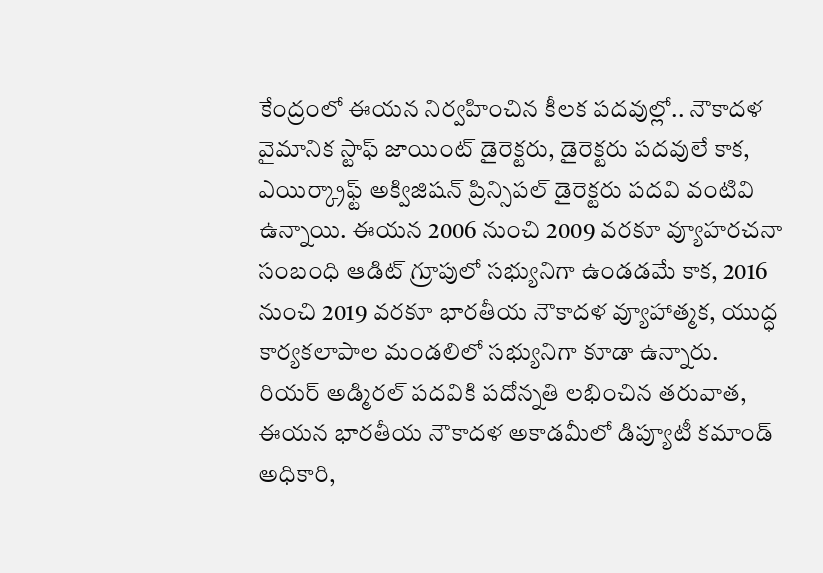కేంద్రంలో ఈయన నిర్వహించిన కీలక పదవుల్లో.. నౌకాదళ వైమానిక స్టాఫ్ జాయింట్ డైరెక్టరు, డైరెక్టరు పదవులే కాక, ఎయిర్క్రాఫ్ట్ అక్విజిషన్ ప్రిన్సిపల్ డైరెక్టరు పదవి వంటివి ఉన్నాయి. ఈయన 2006 నుంచి 2009 వరకూ వ్యూహరచనా సంబంధి ఆడిట్ గ్రూపులో సభ్యునిగా ఉండడమే కాక, 2016 నుంచి 2019 వరకూ భారతీయ నౌకాదళ వ్యూహాత్మక, యుద్ధ కార్యకలాపాల మండలిలో సభ్యునిగా కూడా ఉన్నారు.
రియర్ అడ్మిరల్ పదవికి పదోన్నతి లభించిన తరువాత, ఈయన భారతీయ నౌకాదళ అకాడమీలో డిప్యూటీ కమాండ్ అధికారి,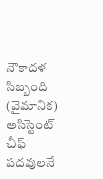నౌకాదళ సిబ్బంది (వైమానిక) అసిస్టెంట్ చీఫ్ పదవులనే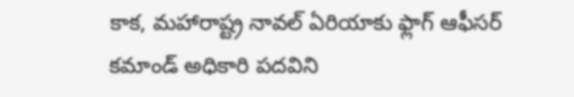కాక, మహారాష్ట్ర నావల్ ఏరియాకు ఫ్లాగ్ ఆఫీసర్ కమాండ్ అధికారి పదవిని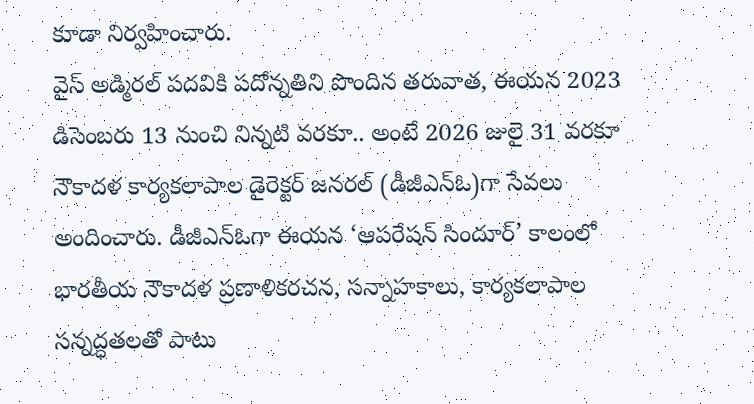కూడా నిర్వహించారు.
వైస్ అడ్మిరల్ పదవికి పదోన్నతిని పొందిన తరువాత, ఈయన 2023 డిసెంబరు 13 నుంచి నిన్నటి వరకూ.. అంటే 2026 జులై 31 వరకూ నౌకాదళ కార్యకలాపాల డైరెక్టర్ జనరల్ (డీజీఎన్ఓ)గా సేవలు అందించారు. డీజీఎన్ఓగా ఈయన ‘ఆపరేషన్ సిందూర్’ కాలంలో భారతీయ నౌకాదళ ప్రణాళికరచన, సన్నాహకాలు, కార్యకలాపాల సన్నద్ధతలతో పాటు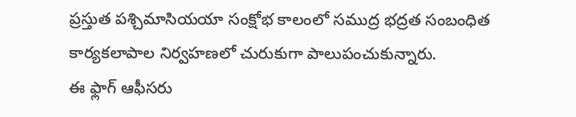ప్రస్తుత పశ్చిమాసియయా సంక్షోభ కాలంలో సముద్ర భద్రత సంబంధిత కార్యకలాపాల నిర్వహణలో చురుకుగా పాలుపంచుకున్నారు.
ఈ ఫ్లాగ్ ఆఫీసరు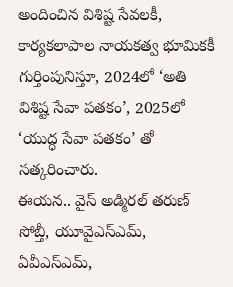అందించిన విశిష్ట సేవలకీ, కార్యకలాపాల నాయకత్వ భూమికకీ గుర్తింపునిస్తూ, 2024లో ‘అతి విశిష్ట సేవా పతకం’, 2025లో ‘యుద్ధ సేవా పతకం’ తో సత్కరించారు.
ఈయన.. వైస్ అడ్మిరల్ తరుణ్ సోబ్తీ, యూవైఎస్ఎమ్, ఏవీఎస్ఎమ్,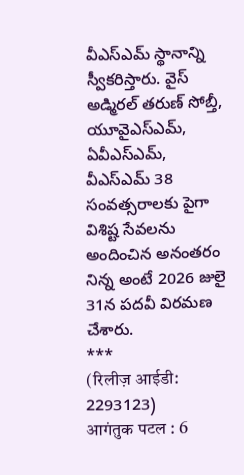వీఎస్ఎమ్ స్థానాన్ని స్వీకరిస్తారు. వైస్ అడ్మిరల్ తరుణ్ సోబ్తీ, యూవైఎస్ఎమ్, ఏవీఎస్ఎమ్, వీఎస్ఎమ్ 38 సంవత్సరాలకు పైగా విశిష్ట సేవలను అందించిన అనంతరం నిన్న అంటే 2026 జులై 31న పదవీ విరమణ చేశారు.
***
(रिलीज़ आईडी: 2293123)
आगंतुक पटल : 6